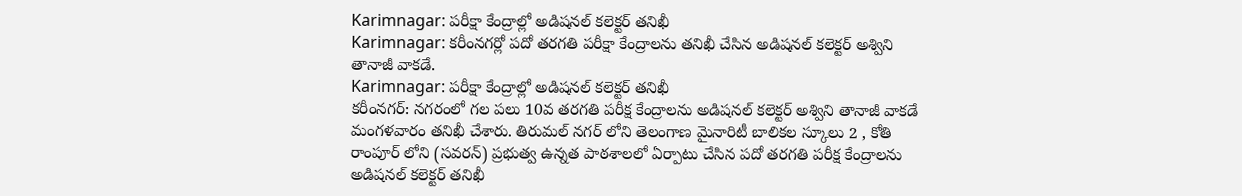Karimnagar: పరీక్షా కేంద్రాల్లో అడిషనల్ కలెక్టర్ తనిఖీ
Karimnagar: కరీంనగర్లో పదో తరగతి పరీక్షా కేంద్రాలను తనిఖీ చేసిన అడిషనల్ కలెక్టర్ అశ్విని తానాజీ వాకడే.
Karimnagar: పరీక్షా కేంద్రాల్లో అడిషనల్ కలెక్టర్ తనిఖీ
కరీంనగర్: నగరంలో గల పలు 10వ తరగతి పరీక్ష కేంద్రాలను అడిషనల్ కలెక్టర్ అశ్విని తానాజీ వాకడే మంగళవారం తనిఖీ చేశారు. తిరుమల్ నగర్ లోని తెలంగాణ మైనారిటీ బాలికల స్కూలు 2 , కోతి రాంపూర్ లోని (సవరన్) ప్రభుత్వ ఉన్నత పాఠశాలలో ఏర్పాటు చేసిన పదో తరగతి పరీక్ష కేంద్రాలను అడిషనల్ కలెక్టర్ తనిఖీ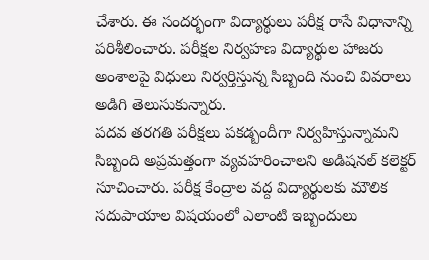చేశారు. ఈ సందర్భంగా విద్యార్థులు పరీక్ష రాసే విధానాన్ని పరిశీలించారు. పరీక్షల నిర్వహణ విద్యార్థుల హాజరు అంశాలపై విధులు నిర్వర్తిస్తున్న సిబ్బంది నుంచి వివరాలు అడిగి తెలుసుకున్నారు.
పదవ తరగతి పరీక్షలు పకడ్బందీగా నిర్వహిస్తున్నామని సిబ్బంది అప్రమత్తంగా వ్యవహరించాలని అడిషనల్ కలెక్టర్ సూచించారు. పరీక్ష కేంద్రాల వద్ద విద్యార్థులకు మౌలిక సదుపాయాల విషయంలో ఎలాంటి ఇబ్బందులు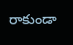రాకుండా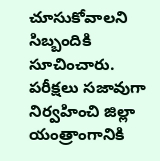చూసుకోవాలని సిబ్బందికి సూచించారు. పరీక్షలు సజావుగా నిర్వహించి జిల్లా యంత్రాంగానికి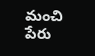మంచి పేరు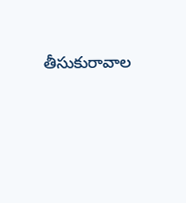తీసుకురావాల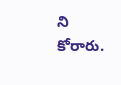ని కోరారు.